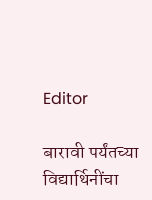Editor

बारावी पर्यंतच्या विद्यार्थिनींचा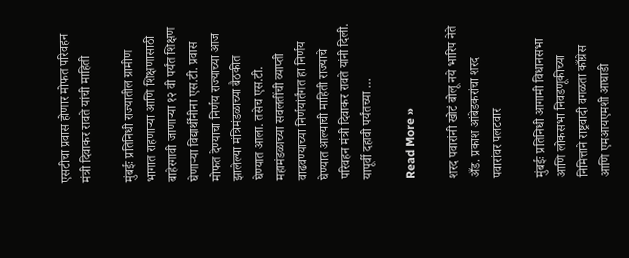एसटीचा प्रवास होणार मोफत परिवहन मंत्री दिवाकर रावते यांची माहिती

मुंबईः प्रतिनिधी राज्यातील ग्रामीण भागात राहणाऱ्या आणि शिक्षणासाठी बाहेरगावी जाणाऱ्या १२ वी पर्यंत शिक्षण घेणाऱ्या विद्यार्थींनीना एस.टी. प्रवास मोफत देण्याचा निर्णय राज्याच्या आज झालेल्या मंत्रिमंडळाच्या बैठकीत घेण्यात आला. तसेच एस.टी. महामंडळाच्या सवलतींची व्याप्ती वाढवण्याच्या निर्णयांर्तंगत हा निर्णय घेण्यात आल्याची माहिती राज्याचे परिवहन मंत्री दिवाकर रावते यांनी दिली. यापूर्वी दहावी पर्यंतच्या …

Read More »

शरद पवारांनी खोटं बोलू नये भारिप नेते अँड. प्रकाश आंबेडकरांचा शरद पवारांवर पलटवार

मुंबईः प्रतिनिधी आगामी विधानसभा आणि लोकसभा निवडणूकीच्या निमित्ताने राष्ट्रवादी वगळता काँग्रेस आणि एमआयएमशी आघाडी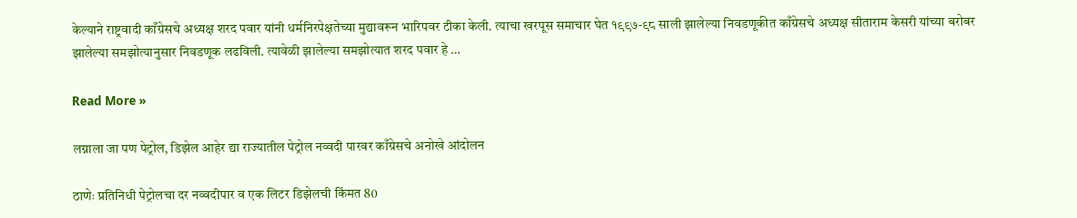केल्याने राष्ट्रवादी काँग्रेसचे अध्यक्ष शरद पवार यांनी धर्मनिरपेक्षतेच्या मुद्यावरून भारिपवर टीका केली. त्याचा खरपूस समाचार घेत १९९७-९८ साली झालेल्या निवडणूकीत काँग्रेसचे अध्यक्ष सीताराम केसरी यांच्या बरोबर झालेल्या समझोत्यानुसार निवडणूक लढविली. त्यावेळी झालेल्या समझोत्यात शरद पवार हे …

Read More »

लग्नाला जा पण पेट्रोल, डिझेल आहेर द्या राज्यातील पेट्रोल नव्वदी पारवर काँग्रेसचे अनोखे आंदोलन

ठाणेः प्रतिनिधी पेट्रोलचा दर नव्वदीपार व एक लिटर डिझेलची किंमत 80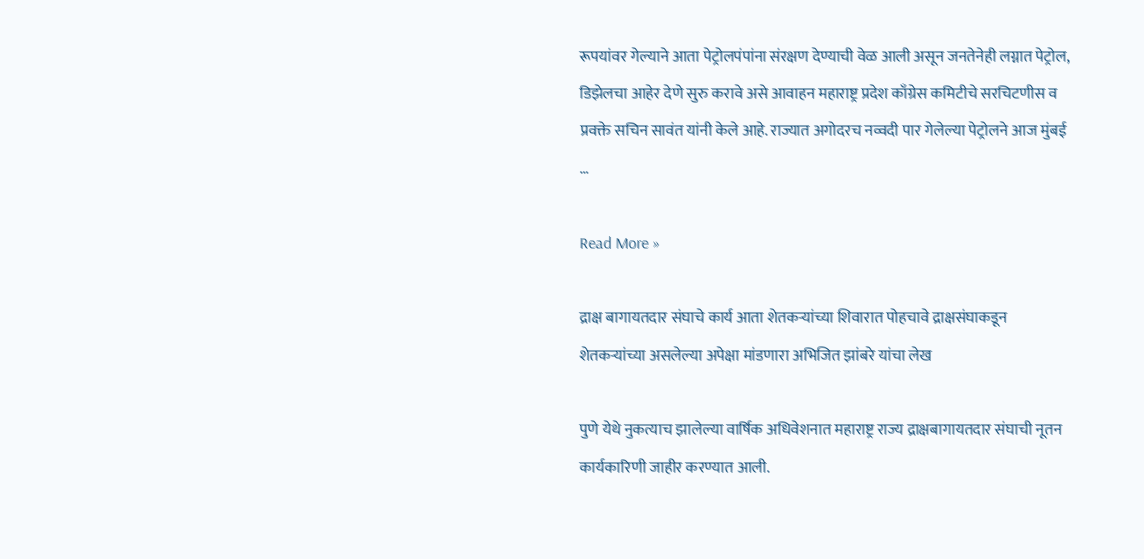रूपयांवर गेल्याने आता पेट्रोलपंपांना संरक्षण देण्याची वेळ आली असून जनतेनेही लग्नात पेट्रोल, डिझेलचा आहेर देणे सुरु करावे असे आवाहन महाराष्ट्र प्रदेश काँग्रेस कमिटीचे सरचिटणीस व प्रवक्ते सचिन सावंत यांनी केले आहे. राज्यात अगोदरच नव्वदी पार गेलेल्या पेट्रोलने आज मुंबई …

Read More »

द्राक्ष बागायतदार संघाचे कार्य आता शेतकऱ्यांच्या शिवारात पोहचावे द्राक्षसंघाकडून शेतकऱ्यांच्या असलेल्या अपेक्षा मांडणारा अभिजित झांबरे यांचा लेख

पुणे येथे नुकत्याच झालेल्या वार्षिक अधिवेशनात महाराष्ट्र राज्य द्राक्षबागायतदार संघाची नूतन कार्यकारिणी जाहीर करण्यात आली.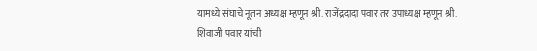यामध्ये संघाचे नूतन अध्यक्ष म्हणून श्री. राजेंद्रदादा पवार तर उपाध्यक्ष म्हणून श्री. शिवाजी पवार यांची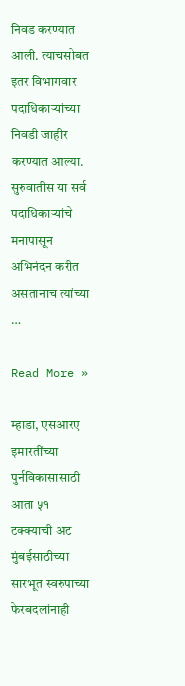निवड करण्यात आली. त्याचसोबत इतर विभागवार पदाधिकाऱ्यांच्या निवडी जाहीर करण्यात आल्या. सुरुवातीस या सर्व पदाधिकाऱ्यांचे मनापासून अभिनंदन करीत असतानाच त्यांच्या …

Read More »

म्हाडा, एसआरए इमारतींच्या पुर्नविकासासाठी आता ५१ टक्क्याची अट मुंबईसाठीच्या सारभूत स्वरुपाच्या फेरबदलांनाही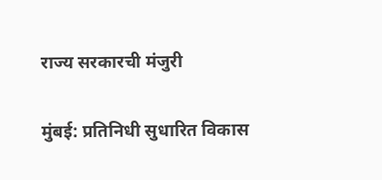राज्य सरकारची मंजुरी

मुंबई: प्रतिनिधी सुधारित विकास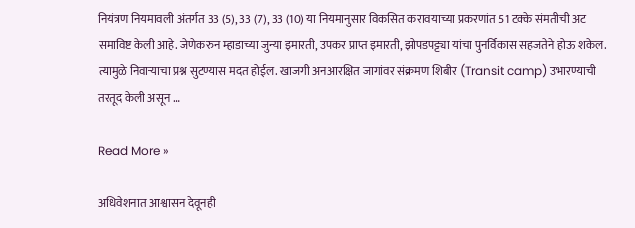नियंत्रण नियमावली अंतर्गत 33 (5), 33 (7), 33 (10) या नियमानुसार विकसित करावयाच्या प्रकरणांत 51 टक्के संमतीची अट समाविष्ट केली आहे. जेणेकरुन म्हाडाच्या जुन्या इमारती, उपकर प्राप्त इमारती, झोपडपट्ट्या यांचा पुनर्विकास सहजतेने होऊ शकेल. त्यामुळे निवाऱ्याचा प्रश्न सुटण्यास मदत होईल. खाजगी अनआरक्षित जागांवर संक्रमण शिबीर (Transit camp) उभारण्याची तरतूद केली असून …

Read More »

अधिवेशनात आश्वासन देवूनही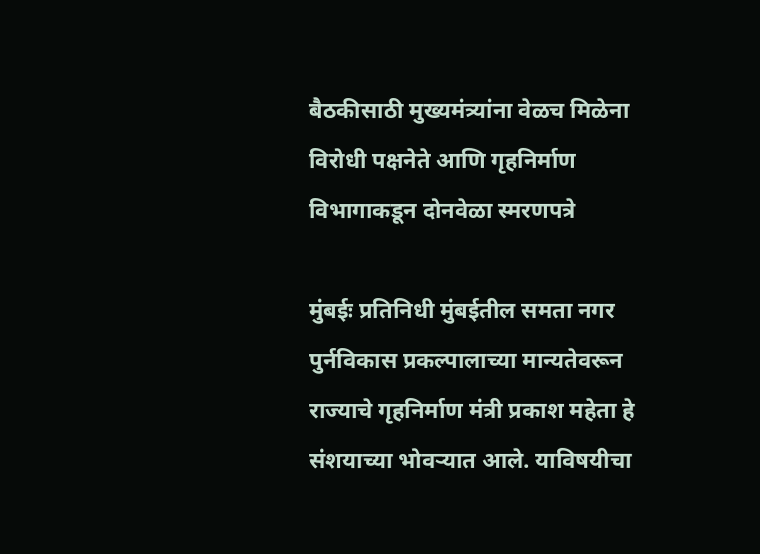बैठकीसाठी मुख्यमंत्र्यांना वेळच मिळेना विरोधी पक्षनेते आणि गृहनिर्माण विभागाकडून दोनवेळा स्मरणपत्रे

मुंबईः प्रतिनिधी मुंबईतील समता नगर पुर्नविकास प्रकल्पालाच्या मान्यतेवरून राज्याचे गृहनिर्माण मंत्री प्रकाश महेता हे संशयाच्या भोवऱ्यात आले. याविषयीचा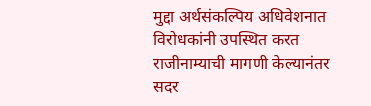मुद्दा अर्थसंकल्पिय अधिवेशनात विरोधकांनी उपस्थित करत राजीनाम्याची मागणी केल्यानंतर सदर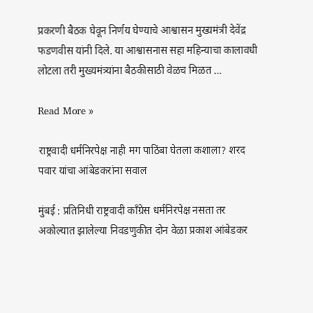प्रकरणी बैठक घेवून निर्णय घेण्याचे आश्वासन मुख्यमंत्री देवेंद्र फडणवीस यांनी दिले. या आश्वासनास सहा महिन्याचा कालावधी लोटला तरी मुख्यमंत्र्यांना बैठकीसाठी वेळच मिळत …

Read More »

राष्ट्रवादी धर्मनिरपेक्ष नाही मग पाठिंबा घेतला कशाला? शरद पवार यांचा आंबेडकरांना सवाल

मुंबई : प्रतिनिधी राष्ट्रवादी काँग्रेस धर्मनिरपेक्ष नसता तर अकोल्यात झालेल्या निवडणुकीत दोन वेळा प्रकाश आंबेडकर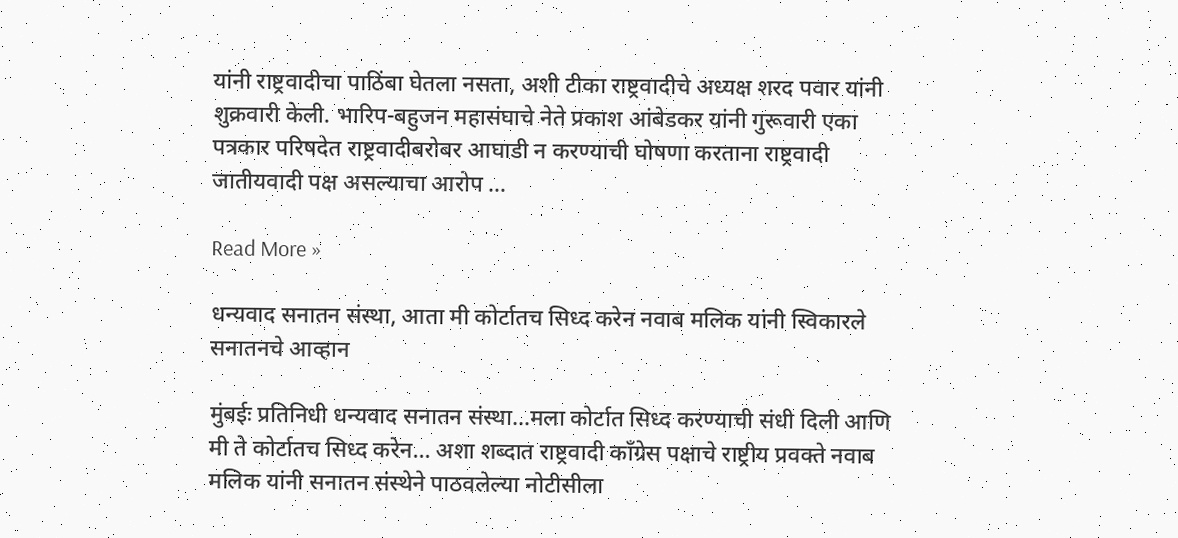यांनी राष्ट्रवादीचा पाठिंबा घेतला नसता, अशी टीका राष्ट्रवादीचे अध्यक्ष शरद पवार यांनी शुक्रवारी केली. भारिप-बहुजन महासंघाचे नेते प्रकाश आंबेडकर यांनी गुरूवारी एका पत्रकार परिषदेत राष्ट्रवादीबरोबर आघाडी न करण्याची घोषणा करताना राष्ट्रवादी जातीयवादी पक्ष असल्याचा आरोप …

Read More »

धन्यवाद सनातन संस्था, आता मी कोर्टातच सिध्द करेन नवाब मलिक यांनी स्विकारले सनातनचे आव्हान

मुंबईः प्रतिनिधी धन्यवाद सनातन संस्था…मला कोर्टात सिध्द करण्याची संधी दिली आणि मी ते कोर्टातच सिध्द करेन… अशा शब्दात राष्ट्रवादी काँग्रेस पक्षाचे राष्ट्रीय प्रवक्ते नवाब मलिक यांनी सनातन संस्थेने पाठवलेल्या नोटीसीला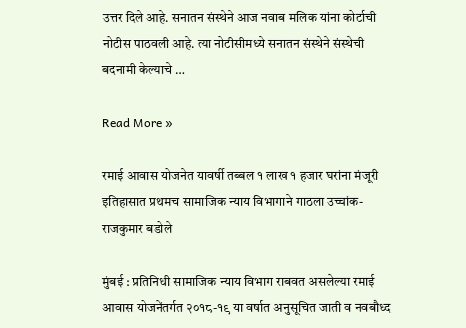उत्तर दिले आहे. सनातन संस्थेने आज नवाब मलिक यांना कोर्टाची नोटीस पाठवली आहे. त्या नोटीसीमध्ये सनातन संस्थेने संस्थेची बदनामी केल्याचे …

Read More »

रमाई आवास योजनेत यावर्षी तब्बल १ लाख १ हजार घरांना मंजूरी इतिहासात प्रथमच सामाजिक न्याय विभागाने गाठला उच्चांक- राजकुमार बडोले

मुंबई : प्रतिनिधी सामाजिक न्याय विभाग राबवत असलेल्या रमाई आवास योजनेंतर्गत २०१८-१९ या वर्षात अनुसूचित जाती व नवबौध्द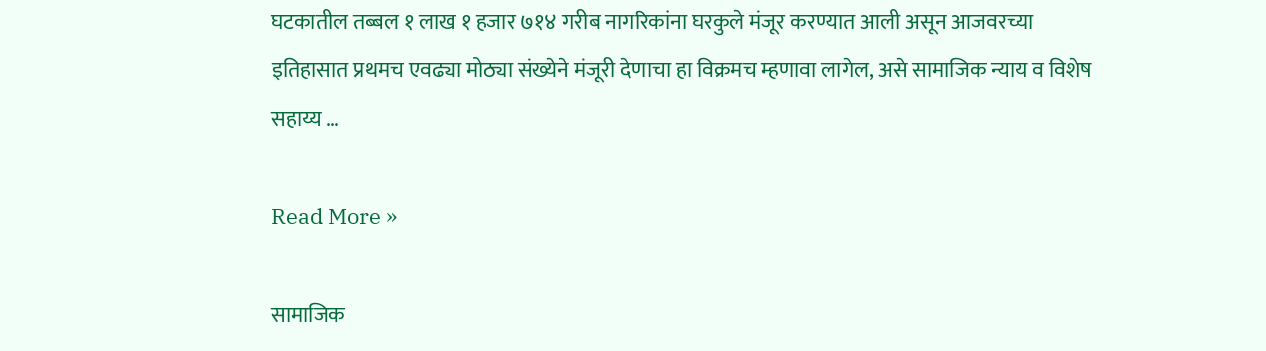घटकातील तब्बल १ लाख १ हजार ७१४ गरीब नागरिकांना घरकुले मंजूर करण्यात आली असून आजवरच्या इतिहासात प्रथमच एवढ्या मोठ्या संख्येने मंजूरी देणाचा हा विक्रमच म्हणावा लागेल, असे सामाजिक न्याय व विशेष सहाय्य …

Read More »

सामाजिक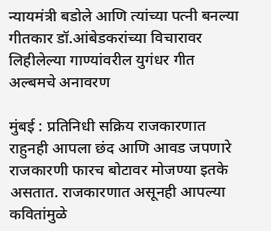न्यायमंत्री बडोले आणि त्यांच्या पत्नी बनल्या गीतकार डॉ.आंबेडकरांच्या विचारावर लिहीलेल्या गाण्यांवरील युगंधर गीत अल्बमचे अनावरण

मुंबई : प्रतिनिधी सक्रिय राजकारणात राहुनही आपला छंद आणि आवड जपणारे राजकारणी फारच बोटावर मोजण्या इतके असतात. राजकारणात असूनही आपल्या कवितांमुळे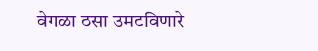वेगळा ठसा उमटविणारे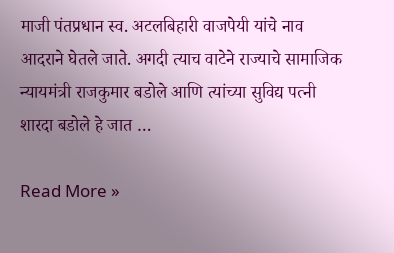माजी पंतप्रधान स्व. अटलबिहारी वाजपेयी यांचे नाव आदराने घेतले जाते. अगदी त्याच वाटेने राज्याचे सामाजिक न्यायमंत्री राजकुमार बडोले आणि त्यांच्या सुविद्य पत्नी शारदा बडोले हे जात …

Read More »